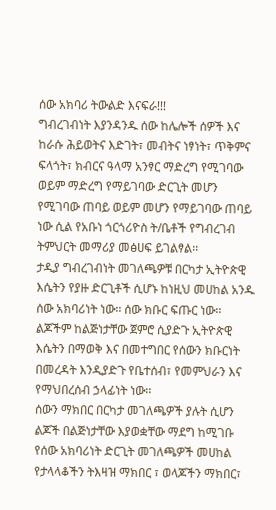ሰው አክባሪ ትውልድ እናፍራ!!!
ግብረገብነት እያንዳንዱ ሰው ከሌሎች ሰዎች እና ከራሱ ሕይወትና እድገት፣ መብትና ነፃነት፣ ጥቅምና ፍላጎት፣ ክብርና ዓላማ አንፃር ማድረግ የሚገባው ወይም ማድረግ የማይገባው ድርጊት መሆን የሚገባው ጠባይ ወይም መሆን የማይገባው ጠባይ ነው ሲል የአቡነ ጎርጎሪዮስ ት/ቤቶች የግብረገብ ትምህርት መማሪያ መፅሀፍ ይገልፃል፡፡
ታዲያ ግብረገብነት መገለጫዎቹ በርካታ ኢትዮጵዊ እሴትን የያዙ ድርጊቶች ሲሆኑ ከነዚህ መሀከል አንዱ ሰው አክባሪነት ነው፡፡ ሰው ክቡር ፍጡር ነው፡፡ ልጆችም ከልጅነታቸው ጀምሮ ሲያድጉ ኢትዮጵዊ እሴትን በማወቅ እና በመተግበር የሰውን ክቡርነት በመረዳት እንዲያድጉ የቤተሰብ፣ የመምህራን እና የማህበረሰብ ኃላፊነት ነው፡፡
ሰውን ማክበር በርካታ መገለጫዎች ያሉት ሲሆን ልጆች በልጅነታቸው እያወቋቸው ማደግ ከሚገቡ የሰው አክባሪነት ድርጊት መገለጫዎች መሀከል የታላላቆችን ትእዛዝ ማክበር ፣ ወላጆችን ማክበር፣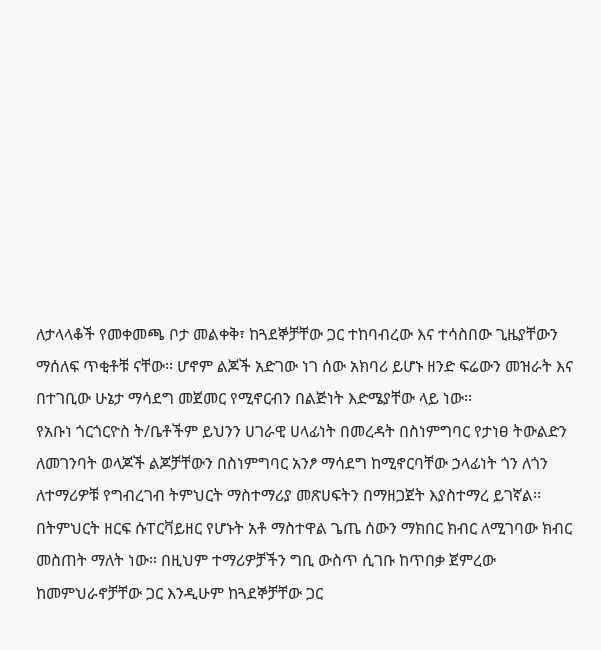ለታላላቆች የመቀመጫ ቦታ መልቀቅ፣ ከጓደኞቻቸው ጋር ተከባብረው እና ተሳስበው ጊዜያቸውን ማሰለፍ ጥቂቶቹ ናቸው፡፡ ሆኖም ልጆች አድገው ነገ ሰው አክባሪ ይሆኑ ዘንድ ፍሬውን መዝራት እና በተገቢው ሁኔታ ማሳደግ መጀመር የሚኖርብን በልጅነት እድሜያቸው ላይ ነው፡፡
የአቡነ ጎርጎርዮስ ት/ቤቶችም ይህንን ሀገራዊ ሀላፊነት በመረዳት በስነምግባር የታነፀ ትውልድን ለመገንባት ወላጆች ልጆቻቸውን በስነምግባር አንፆ ማሳደግ ከሚኖርባቸው ኃላፊነት ጎን ለጎን ለተማሪዎቹ የግብረገብ ትምህርት ማስተማሪያ መጽሀፍትን በማዘጋጀት እያስተማረ ይገኛል፡፡
በትምህርት ዘርፍ ሱፐርቫይዘር የሆኑት አቶ ማስተዋል ጌጤ ሰውን ማክበር ክብር ለሚገባው ክብር መስጠት ማለት ነው። በዚህም ተማሪዎቻችን ግቢ ውስጥ ሲገቡ ከጥበቃ ጀምረው ከመምህራኖቻቸው ጋር እንዲሁም ከጓደኞቻቸው ጋር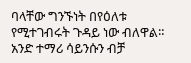ባላቸው ግንኙነት በየዕለቱ የሚተገብሩት ጉዳይ ነው ብለዋል።
አንድ ተማሪ ሳይንሱን ብቻ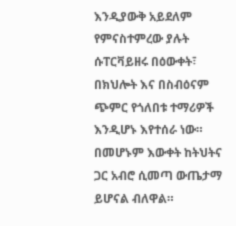እንዲያውቅ አይደለም የምናስተምረው ያሉት ሱፐርቫይዘሩ በዕውቀት፣ በክህሎት እና በስብዕናም ጭምር የጎለበቱ ተማሪዎች እንዲሆኑ እየተሰራ ነው። በመሆኑም እውቀት ከትህትና ጋር አብሮ ሲመጣ ውጤታማ ይሆናል ብለዋል።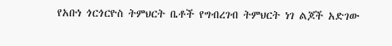የአቡነ ጎርጎርዮስ ትምህርት ቤቶች የግብረገብ ትምህርት ነገ ልጆች አድገው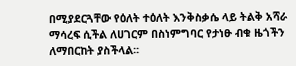በሚያደርጓቸው የዕለት ተዕለት እንቅስቃሴ ላይ ትልቅ አሻራ ማሳረፍ ሲችል ለሀገርም በስነምግባር የታነፁ ብቁ ዜጎችን ለማበርከት ያስችላል፡፡